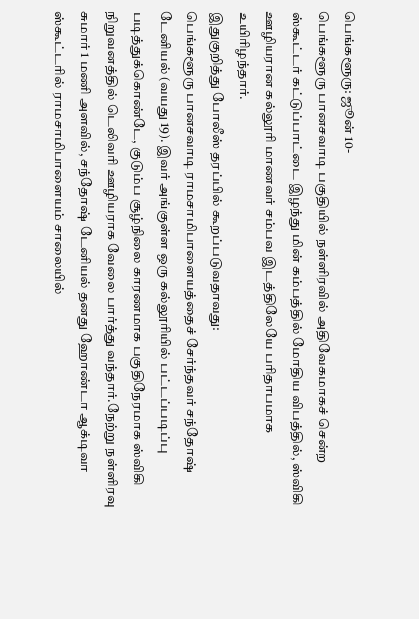பெங்களூரு: ஜூன் 10-
பெங்களூரு பானசவாடி பகுதியில் நள்ளிரவில் அதிவேகமாகச் சென்ற ஸ்கூட்டர் கட்டுப்பாட்டை இழந்து மின் கம்பத்தில் மோதிய விபத்தில், ஸ்விகி ஊழியரான கல்லூரி மாணவர் சம்பவ இடத்திலேயே பரிதாபமாக உயிரிழந்தார்.
இதுகுறித்து போலீஸ் தரப்பில் கூறப்படுவதாவது:
பெங்களூரு பானசவாடி ராமசாமிபாளையத்தைச் சேர்ந்தவர் சந்தோஷ் டேனியல் (வயது 19). இவர் அங்குள்ள ஒரு கல்லூரியில் பட்டப்படிப்பு படித்துக்கொண்டே, குடும்ப சூழ்நிலை காரணமாக பகுதிநேரமாக ஸ்விகி நிறுவனத்தில் டெலிவரி ஊழியராக வேலை பார்த்து வந்தார்.நேற்று நள்ளிரவு சுமார் 1 மணி அளவில், சந்தோஷ் டேனியல் தனது ஹோண்டா ஆக்டிவா ஸ்கூட்டரில் ராமசாமிபாளையம் சாலையில்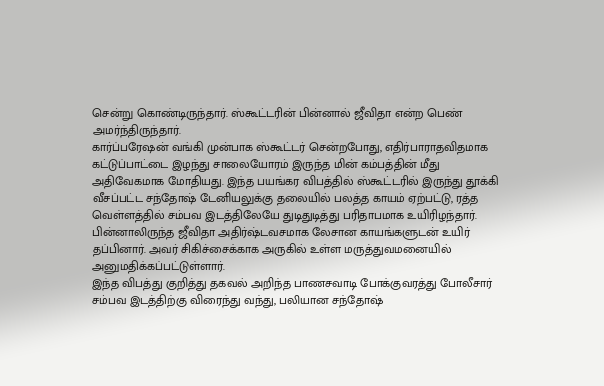சென்று கொண்டிருந்தார். ஸ்கூட்டரின் பின்னால் ஜீவிதா என்ற பெண் அமர்ந்திருந்தார்.
கார்ப்பரேஷன் வங்கி முன்பாக ஸ்கூட்டர் சென்றபோது, எதிர்பாராதவிதமாக கட்டுப்பாட்டை இழந்து சாலையோரம் இருந்த மின் கம்பத்தின் மீது அதிவேகமாக மோதியது. இந்த பயங்கர விபத்தில் ஸ்கூட்டரில் இருந்து தூக்கி வீசப்பட்ட சந்தோஷ் டேனியலுக்கு தலையில் பலத்த காயம் ஏற்பட்டு, ரத்த வெள்ளத்தில் சம்பவ இடத்திலேயே துடிதுடித்து பரிதாபமாக உயிரிழந்தார்.
பின்னாலிருந்த ஜீவிதா அதிர்ஷ்டவசமாக லேசான காயங்களுடன் உயிர் தப்பினார். அவர் சிகிச்சைக்காக அருகில் உள்ள மருத்துவமனையில் அனுமதிக்கப்பட்டுள்ளார்.
இந்த விபத்து குறித்து தகவல் அறிந்த பாணசவாடி போக்குவரத்து போலீசார் சம்பவ இடத்திற்கு விரைந்து வந்து, பலியான சந்தோஷ்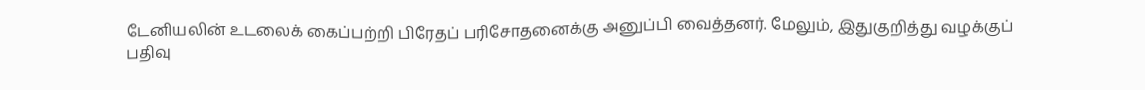டேனியலின் உடலைக் கைப்பற்றி பிரேதப் பரிசோதனைக்கு அனுப்பி வைத்தனர். மேலும், இதுகுறித்து வழக்குப் பதிவு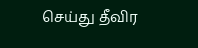செய்து தீவிர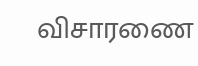விசாரணை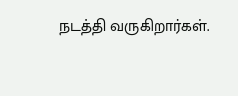நடத்தி வருகிறார்கள்.